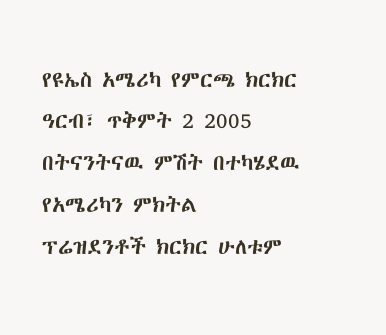የዩኤስ አሜሪካ የምርጫ ክርክር
ዓርብ፣ ጥቅምት 2 2005
በትናንትናዉ ምሽት በተካሄደዉ የአሜሪካን ምክትል ፕሬዝደንቶች ክርክር ሁለቱም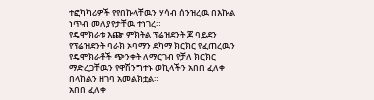ተፎካካሪዎች የየበኩላቸዉን ሃሳብ ሰንዝረዉ በእኩል ነጥብ መለያየታቸዉ ተነገረ።
የዴሞክራቱ እጬ ምክትል ፕሬዝደንት ጆ ባይደን የፕሬዝደንት ባራክ ኦባማን ደካማ ክርክር የፈጠረዉን የዴሞክራቶች ጭንቀት ለማርገብ የቻለ ክርክር ማድረጋቸዉን የዋሽንግተኑ ወኪላችን አበበ ፈለቀ በላከልን ዘገባ አመልክቷል።
አበበ ፈለቀ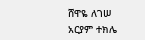ሸዋዬ ለገሠ
አርያም ተክሌ